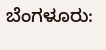ಬೆಂಗಳೂರು: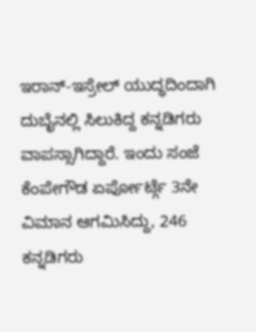ಇರಾನ್-ಇಸ್ರೇಲ್ ಯುದ್ಧದಿಂದಾಗಿ ದುಬೈನಲ್ಲಿ ಸಿಲುಕಿದ್ದ ಕನ್ನಡಿಗರು ವಾಪಸ್ಸಾಗಿದ್ದಾರೆ. ಇಂದು ಸಂಜೆ ಕೆಂಪೇಗೌಡ ಏರ್ಪೋರ್ಟ್ಗೆ 3ನೇ ವಿಮಾನ ಆಗಮಿಸಿದ್ದು, 246 ಕನ್ನಡಿಗರು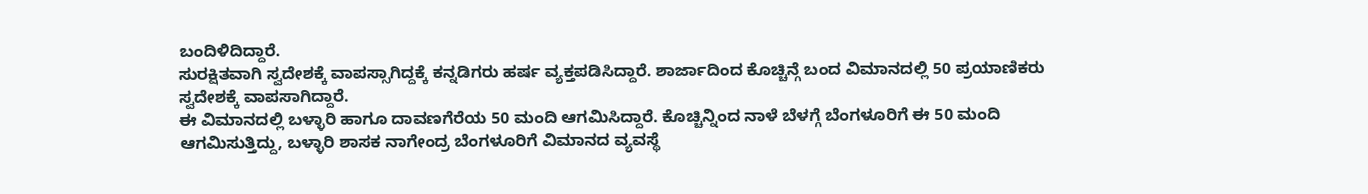ಬಂದಿಳಿದಿದ್ದಾರೆ.
ಸುರಕ್ಷಿತವಾಗಿ ಸ್ವದೇಶಕ್ಕೆ ವಾಪಸ್ಸಾಗಿದ್ದಕ್ಕೆ ಕನ್ನಡಿಗರು ಹರ್ಷ ವ್ಯಕ್ತಪಡಿಸಿದ್ದಾರೆ. ಶಾರ್ಜಾದಿಂದ ಕೊಚ್ಚಿನ್ಗೆ ಬಂದ ವಿಮಾನದಲ್ಲಿ 50 ಪ್ರಯಾಣಿಕರು ಸ್ವದೇಶಕ್ಕೆ ವಾಪಸಾಗಿದ್ದಾರೆ.
ಈ ವಿಮಾನದಲ್ಲಿ ಬಳ್ಳಾರಿ ಹಾಗೂ ದಾವಣಗೆರೆಯ 50 ಮಂದಿ ಆಗಮಿಸಿದ್ದಾರೆ. ಕೊಚ್ಚಿನ್ನಿಂದ ನಾಳೆ ಬೆಳಗ್ಗೆ ಬೆಂಗಳೂರಿಗೆ ಈ 50 ಮಂದಿ ಆಗಮಿಸುತ್ತಿದ್ದು, ಬಳ್ಳಾರಿ ಶಾಸಕ ನಾಗೇಂದ್ರ ಬೆಂಗಳೂರಿಗೆ ವಿಮಾನದ ವ್ಯವಸ್ಥೆ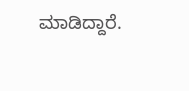ಮಾಡಿದ್ದಾರೆ.